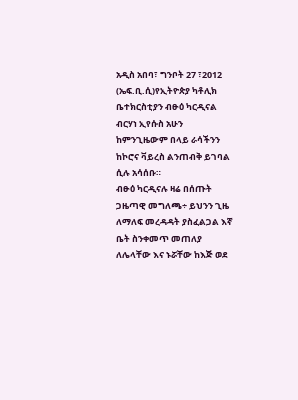አዲስ አበባ፣ ግንቦት 27 ፣2012 (ኤፍ.ቢ.ሲ)የኢትዮጵያ ካቶሊክ ቤተክርስቲያን ብፁዕ ካርዲናል ብርሃነ ኢየሱስ አሁን ከምንጊዜውም በላይ ራሳችንን ከኮሮና ቫይረስ ልንጠብቅ ይገባል ሲሉ አሳሰቡ።
ብፁዕ ካርዲናሉ ዛሬ በሰጡት ጋዜጣዊ መግለጫ÷ ይህንን ጊዜ ለማለፍ መረዳዳት ያስፈልጋል እኛ ቤት ስንቀመጥ መጠለያ ለሌላቸው እና ኑሯቸው ከእጅ ወደ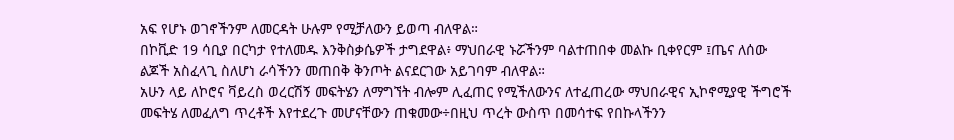አፍ የሆኑ ወገኖችንም ለመርዳት ሁሉም የሚቻለውን ይወጣ ብለዋል።
በኮቪድ 19 ሳቢያ በርካታ የተለመዱ እንቅስቃሴዎች ታግደዋል፥ ማህበራዊ ኑሯችንም ባልተጠበቀ መልኩ ቢቀየርም ፤ጤና ለሰው ልጆች አስፈላጊ ስለሆነ ራሳችንን መጠበቅ ቅንጦት ልናደርገው አይገባም ብለዋል።
አሁን ላይ ለኮሮና ቫይረስ ወረርሽኝ መፍትሄን ለማግኘት ብሎም ሊፈጠር የሚችለውንና ለተፈጠረው ማህበራዊና ኢኮኖሚያዊ ችግሮች መፍትሄ ለመፈለግ ጥረቶች እየተደረጉ መሆናቸውን ጠቁመው÷በዚህ ጥረት ውስጥ በመሳተፍ የበኩላችንን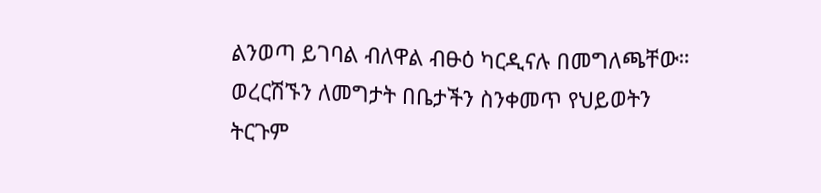ልንወጣ ይገባል ብለዋል ብፁዕ ካርዲናሉ በመግለጫቸው።
ወረርሽኙን ለመግታት በቤታችን ስንቀመጥ የህይወትን ትርጉም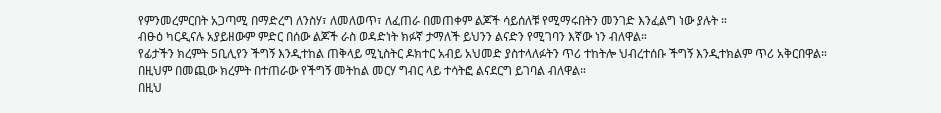የምንመረምርበት አጋጣሚ በማድረግ ለንስሃ፣ ለመለወጥ፣ ለፈጠራ በመጠቀም ልጆች ሳይሰለቹ የሚማሩበትን መንገድ እንፈልግ ነው ያሉት ።
ብፁዕ ካርዲናሉ አያይዘውም ምድር በሰው ልጆች ራስ ወዳድነት ክፉኛ ታማለች ይህንን ልናድን የሚገባን እኛው ነን ብለዋል።
የፊታችን ክረምት 5ቢሊየን ችግኝ እንዲተከል ጠቅላይ ሚኒስትር ዶክተር አብይ አህመድ ያስተላለፉትን ጥሪ ተከትሎ ህብረተሰቡ ችግኝ እንዲተክልም ጥሪ አቅርበዋል።
በዚህም በመጪው ክረምት በተጠራው የችግኝ መትከል መርሃ ግብር ላይ ተሳትፎ ልናደርግ ይገባል ብለዋል።
በዚህ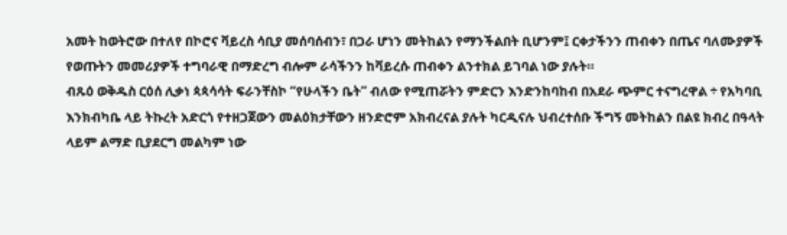አመት ከወትሮው በተለየ በኮሮና ቫይረስ ሳቢያ መሰባሰብን፣ በጋራ ሆነን መትከልን የማንችልበት ቢሆንም፤ ርቀታችንን ጠብቀን በጤና ባለሙያዎች የወጡትን መመሪያዎች ተግባራዊ በማድረግ ብሎም ራሳችንን ከቫይረሱ ጠብቀን ልንተክል ይገባል ነው ያሉት።
ብጹዕ ወቅዱስ ርዕሰ ሊቃነ ጳጳሳሳት ፍራንቸስኮ “የሁላችን ቤት” ብለው የሚጠሯትን ምድርን እንድንከባከብ በአደራ ጭምር ተናግረዋል ÷ የአካባቢ እንክብካቤ ላይ ትኩረት አድርጎ የተዘጋጀውን መልዕክታቸውን ዘንድሮም አክብረናል ያሉት ካርዲናሉ ህብረተሰቡ ችግኝ መትከልን በልዩ ክብረ በዓላት ላይም ልማድ ቢያደርግ መልካም ነው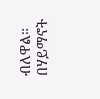ብለዋል።
በሃይማኖት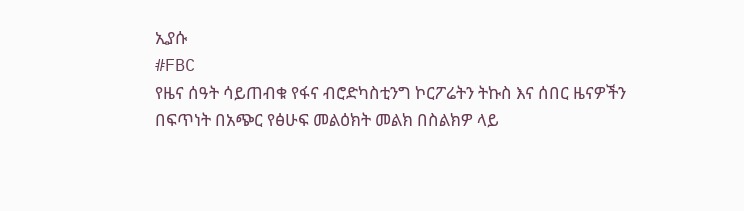ኢያሱ
#FBC
የዜና ሰዓት ሳይጠብቁ የፋና ብሮድካስቲንግ ኮርፖሬትን ትኩስ እና ሰበር ዜናዎችን በፍጥነት በአጭር የፅሁፍ መልዕክት መልክ በስልክዎ ላይ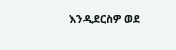እንዲደርስዎ ወደ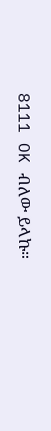8111 OK ብለው ይላኩ።